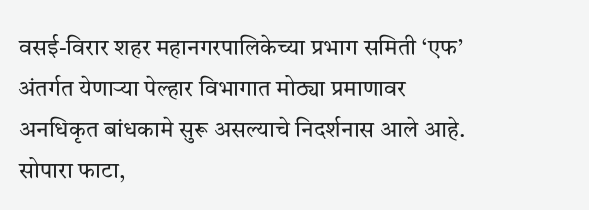वसई-विरार शहर महानगरपालिकेच्या प्रभाग समिती ‘एफ’ अंतर्गत येणाऱ्या पेल्हार विभागात मोठ्या प्रमाणावर अनधिकृत बांधकामे सुरू असल्याचे निदर्शनास आले आहे. सोपारा फाटा,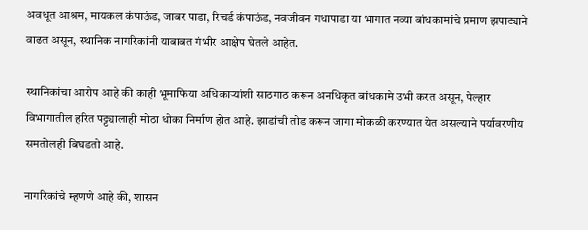अवधूत आश्रम, मायकल कंपाऊंड, जाबर पाडा, रिचर्ड कंपाऊंड, नवजीवन गधापाडा या भागात नव्या बांधकामांचे प्रमाण झपाट्याने वाढत असून, स्थानिक नागरिकांनी याबाबत गंभीर आक्षेप घेतले आहेत.

स्थानिकांचा आरोप आहे की काही भूमाफिया अधिकाऱ्यांशी साठगाठ करून अनधिकृत बांधकामे उभी करत असून, पेल्हार विभागातील हरित पट्ट्यालाही मोठा धोका निर्माण होत आहे. झाडांची तोड करून जागा मोकळी करण्यात येत असल्याने पर्यावरणीय समतोलही बिघडतो आहे.

नागरिकांचे म्हणणे आहे की, शासन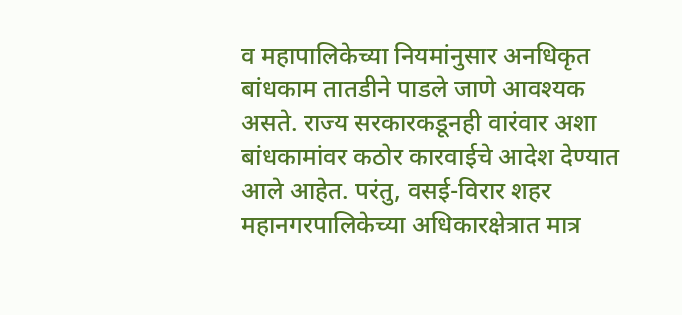व महापालिकेच्या नियमांनुसार अनधिकृत बांधकाम तातडीने पाडले जाणे आवश्यक असते. राज्य सरकारकडूनही वारंवार अशा बांधकामांवर कठोर कारवाईचे आदेश देण्यात आले आहेत. परंतु, वसई-विरार शहर महानगरपालिकेच्या अधिकारक्षेत्रात मात्र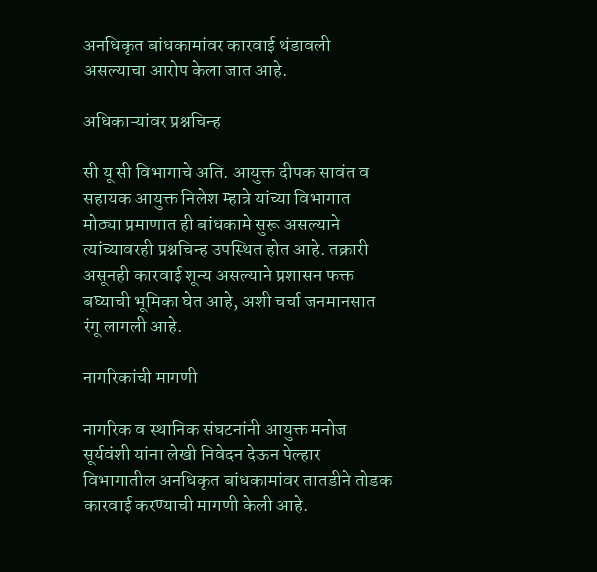अनधिकृत बांधकामांवर कारवाई थंडावली असल्याचा आरोप केला जात आहे.

अधिकाऱ्यांवर प्रश्नचिन्ह

सी यू सी विभागाचे अति. आयुक्त दीपक सावंत व सहायक आयुक्त निलेश म्हात्रे यांच्या विभागात मोठ्या प्रमाणात ही बांधकामे सुरू असल्याने त्यांच्यावरही प्रश्नचिन्ह उपस्थित होत आहे. तक्रारी असूनही कारवाई शून्य असल्याने प्रशासन फक्त बघ्याची भूमिका घेत आहे, अशी चर्चा जनमानसात रंगू लागली आहे.

नागरिकांची मागणी

नागरिक व स्थानिक संघटनांनी आयुक्त मनोज सूर्यवंशी यांना लेखी निवेदन देऊन पेल्हार विभागातील अनधिकृत बांधकामांवर तातडीने तोडक कारवाई करण्याची मागणी केली आहे.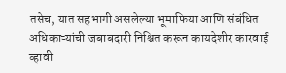तसेच, यात सहभागी असलेल्या भूमाफिया आणि संबंधित अधिकाऱ्यांची जबाबदारी निश्चित करून कायदेशीर कारवाई व्हावी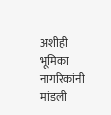अशीही भूमिका नागरिकांनी मांडली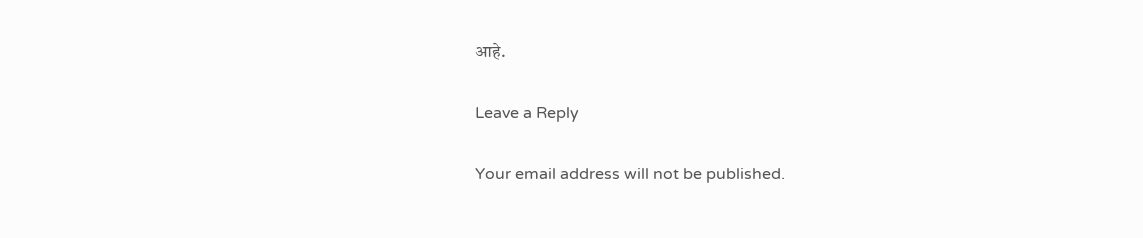आहे.

Leave a Reply

Your email address will not be published.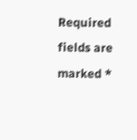Required fields are marked *